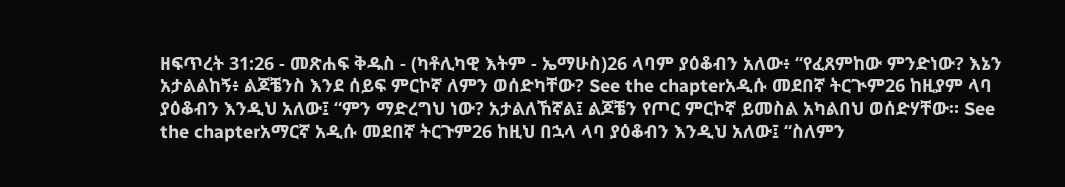ዘፍጥረት 31:26 - መጽሐፍ ቅዱስ - (ካቶሊካዊ እትም - ኤማሁስ)26 ላባም ያዕቆብን አለው፥ “የፈጸምከው ምንድነው? እኔን አታልልከኝ፥ ልጆቼንስ እንደ ሰይፍ ምርኮኛ ለምን ወሰድካቸው? See the chapterአዲሱ መደበኛ ትርጒም26 ከዚያም ላባ ያዕቆብን እንዲህ አለው፤ “ምን ማድረግህ ነው? አታልለኸኛል፤ ልጆቼን የጦር ምርኮኛ ይመስል አካልበህ ወሰድሃቸው። See the chapterአማርኛ አዲሱ መደበኛ ትርጉም26 ከዚህ በኋላ ላባ ያዕቆብን እንዲህ አለው፤ “ስለምን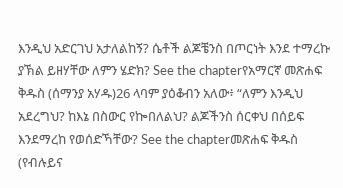እንዲህ አድርገህ አታለልከኝ? ሴቶች ልጆቼንስ በጦርነት እንደ ተማረኩ ያኽል ይዘሃቸው ለምን ሄድክ? See the chapterየአማርኛ መጽሐፍ ቅዱስ (ሰማንያ አሃዱ)26 ላባም ያዕቆብን አለው፥ “ለምን እንዲህ አደረግህ? ከእኔ በስውር የኰበለልህ? ልጆችንስ ሰርቀህ በሰይፍ እንደማረከ የወሰድኻቸው? See the chapterመጽሐፍ ቅዱስ (የብሉይና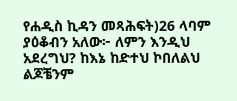የሐዲስ ኪዳን መጻሕፍት)26 ላባም ያዕቆብን አለው፦ ለምን እንዲህ አደረግህ? ከእኔ ከድተህ ኮበለልህ ልጆቼንም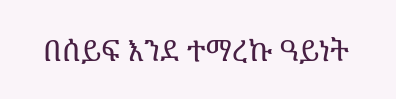በሰይፍ እንደ ተማረኩ ዓይነት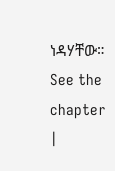ነዳሃቸው። See the chapter |